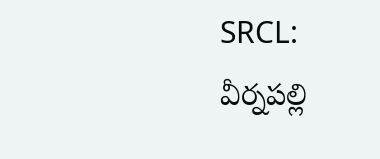SRCL: వీర్నపల్లి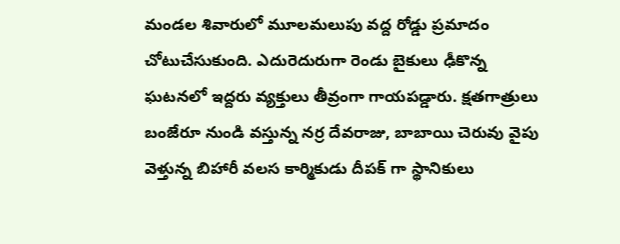మండల శివారులో మూలమలుపు వద్ద రోడ్డు ప్రమాదం చోటుచేసుకుంది. ఎదురెదురుగా రెండు బైకులు ఢీకొన్న ఘటనలో ఇద్దరు వ్యక్తులు తీవ్రంగా గాయపడ్డారు. క్షతగాత్రులు బంజేరూ నుండి వస్తున్న నర్ర దేవరాజు, బాబాయి చెరువు వైపు వెళ్తున్న బిహారీ వలస కార్మికుడు దీపక్ గా స్థానికులు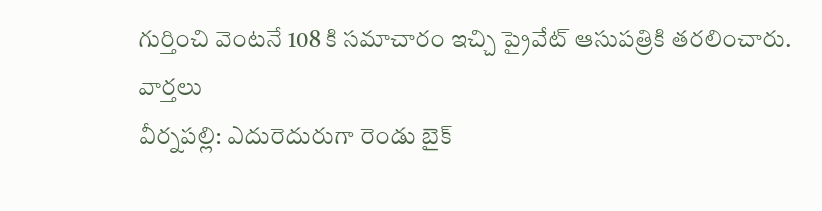గుర్తించి వెంటనే 108 కి సమాచారం ఇచ్చి ప్రైవేట్ ఆసుపత్రికి తరలించారు.
వార్తలు
వీర్నపల్లి: ఎదురెదురుగా రెండు బైక్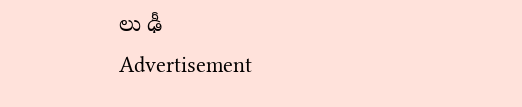లు ఢీ
Advertisement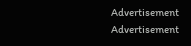Advertisement
Advertisement